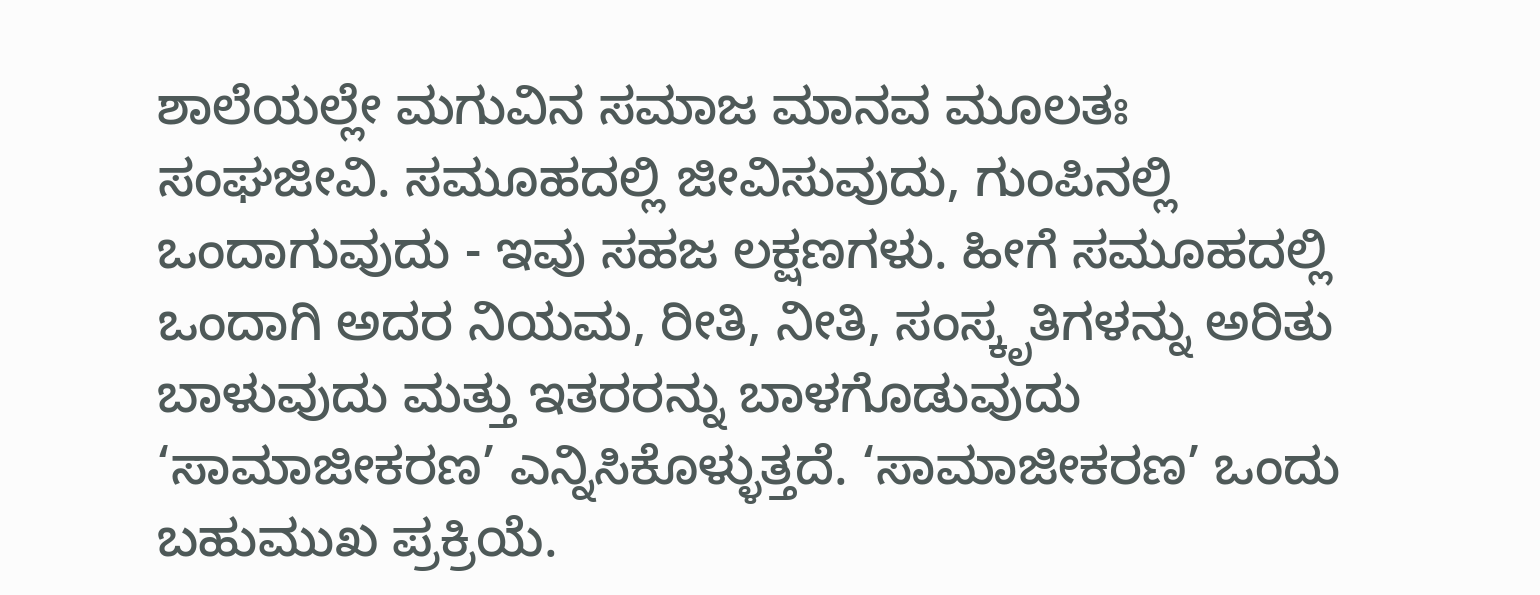ಶಾಲೆಯಲ್ಲೇ ಮಗುವಿನ ಸಮಾಜ ಮಾನವ ಮೂಲತಃ ಸಂಘಜೀವಿ. ಸಮೂಹದಲ್ಲಿ ಜೀವಿಸುವುದು, ಗುಂಪಿನಲ್ಲಿ ಒಂದಾಗುವುದು - ಇವು ಸಹಜ ಲಕ್ಷಣಗಳು. ಹೀಗೆ ಸಮೂಹದಲ್ಲಿ ಒಂದಾಗಿ ಅದರ ನಿಯಮ, ರೀತಿ, ನೀತಿ, ಸಂಸ್ಕೃತಿಗಳನ್ನು ಅರಿತು ಬಾಳುವುದು ಮತ್ತು ಇತರರನ್ನು ಬಾಳಗೊಡುವುದು ‘ಸಾಮಾಜೀಕರಣ’ ಎನ್ನಿಸಿಕೊಳ್ಳುತ್ತದೆ. ‘ಸಾಮಾಜೀಕರಣ’ ಒಂದು ಬಹುಮುಖ ಪ್ರಕ್ರಿಯೆ.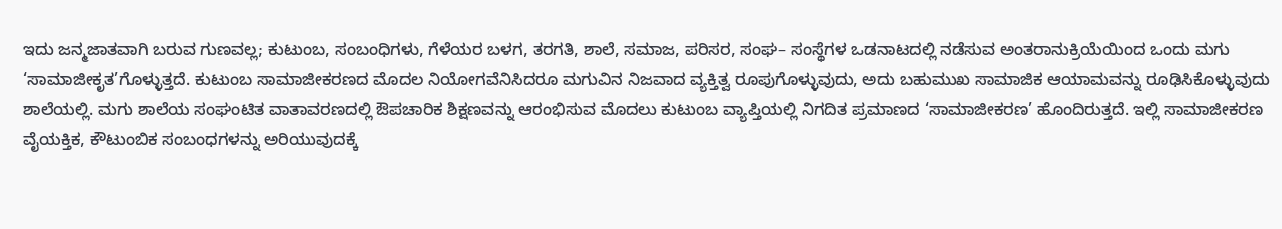ಇದು ಜನ್ಮಜಾತವಾಗಿ ಬರುವ ಗುಣವಲ್ಲ; ಕುಟುಂಬ, ಸಂಬಂಧಿಗಳು, ಗೆಳೆಯರ ಬಳಗ, ತರಗತಿ, ಶಾಲೆ, ಸಮಾಜ, ಪರಿಸರ, ಸಂಘ– ಸಂಸ್ಥೆಗಳ ಒಡನಾಟದಲ್ಲಿ ನಡೆಸುವ ಅಂತರಾನುಕ್ರಿಯೆಯಿಂದ ಒಂದು ಮಗು ‘ಸಾಮಾಜೀಕೃತ’ಗೊಳ್ಳುತ್ತದೆ. ಕುಟುಂಬ ಸಾಮಾಜೀಕರಣದ ಮೊದಲ ನಿಯೋಗವೆನಿಸಿದರೂ ಮಗುವಿನ ನಿಜವಾದ ವ್ಯಕ್ತಿತ್ವ ರೂಪುಗೊಳ್ಳುವುದು, ಅದು ಬಹುಮುಖ ಸಾಮಾಜಿಕ ಆಯಾಮವನ್ನು ರೂಢಿಸಿಕೊಳ್ಳುವುದು ಶಾಲೆಯಲ್ಲಿ. ಮಗು ಶಾಲೆಯ ಸಂಘಂಟಿತ ವಾತಾವರಣದಲ್ಲಿ ಔಪಚಾರಿಕ ಶಿಕ್ಷಣವನ್ನು ಆರಂಭಿಸುವ ಮೊದಲು ಕುಟುಂಬ ವ್ಯಾಪ್ತಿಯಲ್ಲಿ ನಿಗದಿತ ಪ್ರಮಾಣದ ‘ಸಾಮಾಜೀಕರಣ’ ಹೊಂದಿರುತ್ತದೆ. ಇಲ್ಲಿ ಸಾಮಾಜೀಕರಣ ವೈಯಕ್ತಿಕ, ಕೌಟುಂಬಿಕ ಸಂಬಂಧಗಳನ್ನು ಅರಿಯುವುದಕ್ಕೆ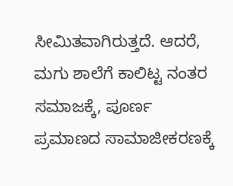ಸೀಮಿತವಾಗಿರುತ್ತದೆ. ಆದರೆ, ಮಗು ಶಾಲೆಗೆ ಕಾಲಿಟ್ಟ ನಂತರ ಸಮಾಜಕ್ಕೆ, ಪೂರ್ಣ ಪ್ರಮಾಣದ ಸಾಮಾಜೀಕರಣಕ್ಕೆ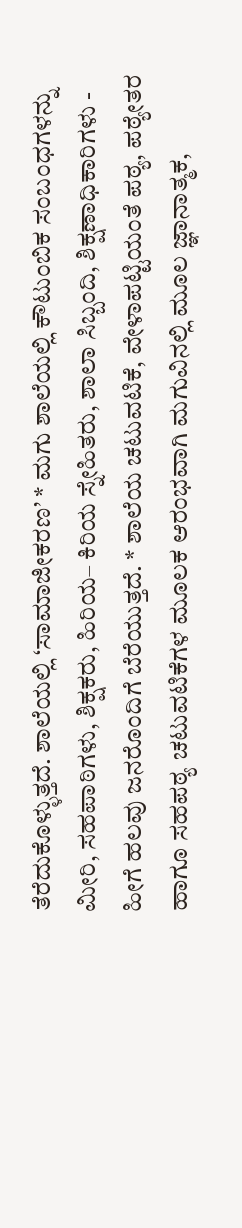ತೆರೆದುಕೊಳ್ಳುತ್ತದೆ. ಶಾಲೆಯಲ್ಲಿ ‘ಸಾಮಾಜೀಕರಣ’ * ಮಗು ಶಾಲೆಯಲ್ಲಿ ಕೌಟುಂಬಿಕ ಸಂಬಂಧಗಳನ್ನು ಮೀರಿ, ಸಹಪಾಠಿಗಳು, ಶಿಕ್ಷಕರು, ಹಿರಿಯ– ಕಿರಿಯ ಸ್ನೇಹಿತರು, ಶಾಲಾ ಸಿಬ್ಬಂದಿ, ಶಿಕ್ಷಣಾಧಿಕಾರಿಗಳು - ಹೀಗೆ ಹಲವು ಜನರೊಂದಿಗೆ ಬೆರೆಯುತ್ತದೆ. * ಶಾಲೆಯ ಚಟುವಟಿಕೆ, ವೇಳಾಪಟ್ಟಿಯಂತೆ ಪಠ್ಯ, ಪಠ್ಯೇತರ ಹಾಗೂ ಸಹಪಠ್ಯ ಚಟುವಟಿಕೆಗಳ ಮೂಲಕ ಆರಂಭವಾಗಿ ಮಗುವಿನಲ್ಲಿ ಮೂಲ ಜ್ಞಾನಾತ್ಮಕ,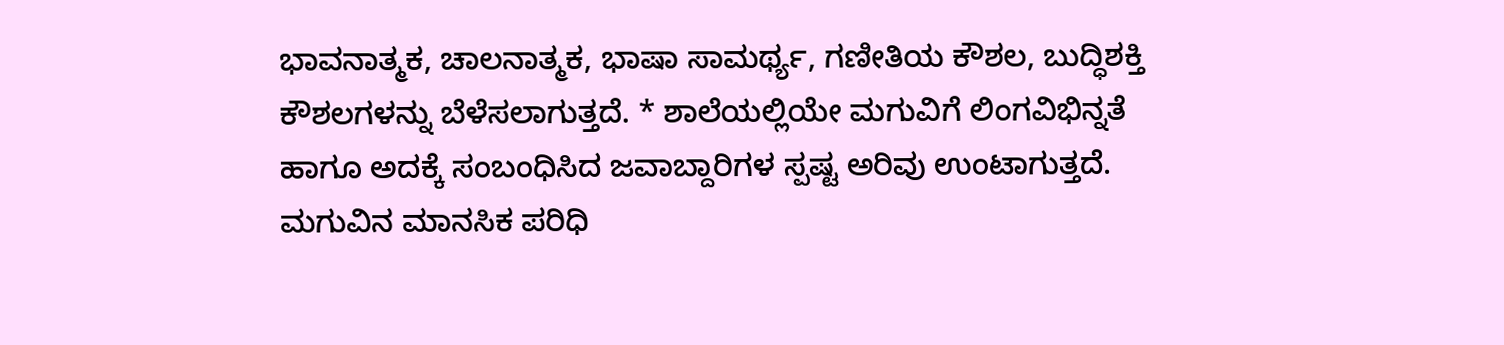ಭಾವನಾತ್ಮಕ, ಚಾಲನಾತ್ಮಕ, ಭಾಷಾ ಸಾಮರ್ಥ್ಯ, ಗಣೀತಿಯ ಕೌಶಲ, ಬುದ್ಧಿಶಕ್ತಿ ಕೌಶಲಗಳನ್ನು ಬೆಳೆಸಲಾಗುತ್ತದೆ. * ಶಾಲೆಯಲ್ಲಿಯೇ ಮಗುವಿಗೆ ಲಿಂಗವಿಭಿನ್ನತೆ ಹಾಗೂ ಅದಕ್ಕೆ ಸಂಬಂಧಿಸಿದ ಜವಾಬ್ದಾರಿಗಳ ಸ್ಪಷ್ಟ ಅರಿವು ಉಂಟಾಗುತ್ತದೆ. ಮಗುವಿನ ಮಾನಸಿಕ ಪರಿಧಿ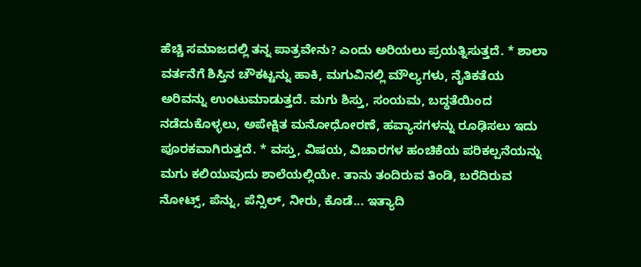ಹೆಚ್ಚಿ ಸಮಾಜದಲ್ಲಿ ತನ್ನ ಪಾತ್ರವೇನು? ಎಂದು ಅರಿಯಲು ಪ್ರಯತ್ನಿಸುತ್ತದೆ. * ಶಾಲಾ ವರ್ತನೆಗೆ ಶಿಸ್ತಿನ ಚೌಕಟ್ಟನ್ನು ಹಾಕಿ, ಮಗುವಿನಲ್ಲಿ ಮೌಲ್ಯಗಳು, ನೈತಿಕತೆಯ ಅರಿವನ್ನು ಉಂಟುಮಾಡುತ್ತದೆ. ಮಗು ಶಿಸ್ತು, ಸಂಯಮ, ಬದ್ಧತೆಯಿಂದ ನಡೆದುಕೊಳ್ಳಲು, ಅಪೇಕ್ಷಿತ ಮನೋಧೋರಣೆ, ಹವ್ಯಾಸಗಳನ್ನು ರೂಢಿಸಲು ಇದು ಪೂರಕವಾಗಿರುತ್ತದೆ. * ವಸ್ತು, ವಿಷಯ, ವಿಚಾರಗಳ ಹಂಚಿಕೆಯ ಪರಿಕಲ್ಪನೆಯನ್ನು ಮಗು ಕಲಿಯುವುದು ಶಾಲೆಯಲ್ಲಿಯೇ. ತಾನು ತಂದಿರುವ ತಿಂಡಿ, ಬರೆದಿರುವ ನೋಟ್ಸ್‌, ಪೆನ್ನು, ಪೆನ್ಸಿಲ್‌, ನೀರು, ಕೊಡೆ... ಇತ್ಯಾದಿ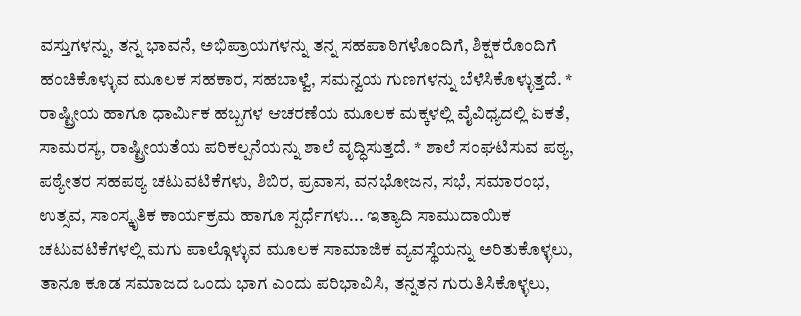ವಸ್ತುಗಳನ್ನು, ತನ್ನ ಭಾವನೆ, ಅಭಿಪ್ರಾಯಗಳನ್ನು ತನ್ನ ಸಹಪಾಠಿಗಳೊಂದಿಗೆ, ಶಿಕ್ಷಕರೊಂದಿಗೆ ಹಂಚಿಕೊಳ್ಳುವ ಮೂಲಕ ಸಹಕಾರ, ಸಹಬಾಳ್ವೆ, ಸಮನ್ವಯ ಗುಣಗಳನ್ನು ಬೆಳೆಸಿಕೊಳ್ಳುತ್ತದೆ. * ರಾಷ್ಟ್ರೀಯ ಹಾಗೂ ಧಾರ್ಮಿಕ ಹಬ್ಬಗಳ ಆಚರಣೆಯ ಮೂಲಕ ಮಕ್ಕಳಲ್ಲಿ ವೈವಿಧ್ಯದಲ್ಲಿ ಏಕತೆ, ಸಾಮರಸ್ಯ, ರಾಷ್ಟ್ರೀಯತೆಯ ಪರಿಕಲ್ಪನೆಯನ್ನು ಶಾಲೆ ವೃದ್ಧಿಸುತ್ತದೆ. * ಶಾಲೆ ಸಂಘಟಿಸುವ ಪಠ್ಯ, ಪಠ್ಯೇತರ ಸಹಪಠ್ಯ ಚಟುವಟಿಕೆಗಳು, ಶಿಬಿರ, ಪ್ರವಾಸ, ವನಭೋಜನ, ಸಭೆ, ಸಮಾರಂಭ, ಉತ್ಸವ, ಸಾಂಸ್ಕೃತಿಕ ಕಾರ್ಯಕ್ರಮ ಹಾಗೂ ಸ್ಪರ್ಧೆಗಳು... ಇತ್ಯಾದಿ ಸಾಮುದಾಯಿಕ ಚಟುವಟಿಕೆಗಳಲ್ಲಿ ಮಗು ಪಾಲ್ಗೊಳ್ಳುವ ಮೂಲಕ ಸಾಮಾಜಿಕ ವ್ಯವಸ್ಥೆಯನ್ನು ಅರಿತುಕೊಳ್ಳಲು, ತಾನೂ ಕೂಡ ಸಮಾಜದ ಒಂದು ಭಾಗ ಎಂದು ಪರಿಭಾವಿಸಿ, ತನ್ನತನ ಗುರುತಿಸಿಕೊಳ್ಳಲು,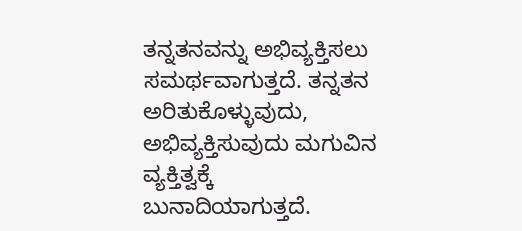ತನ್ನತನವನ್ನು ಅಭಿವ್ಯಕ್ತಿಸಲು ಸಮರ್ಥವಾಗುತ್ತದೆ. ತನ್ನತನ ಅರಿತುಕೊಳ್ಳುವುದು, ಅಭಿವ್ಯಕ್ತಿಸುವುದು ಮಗುವಿನ ವ್ಯಕ್ತಿತ್ವಕ್ಕೆ ಬುನಾದಿಯಾಗುತ್ತದೆ.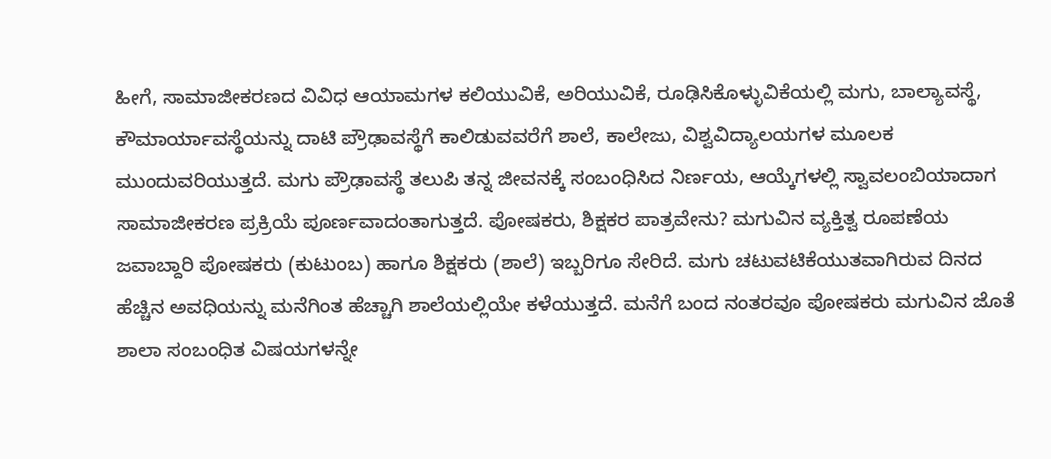ಹೀಗೆ, ಸಾಮಾಜೀಕರಣದ ವಿವಿಧ ಆಯಾಮಗಳ ಕಲಿಯುವಿಕೆ, ಅರಿಯುವಿಕೆ, ರೂಢಿಸಿಕೊಳ್ಳುವಿಕೆಯಲ್ಲಿ ಮಗು, ಬಾಲ್ಯಾವಸ್ಥೆ, ಕೌಮಾರ್ಯಾವಸ್ಥೆಯನ್ನು ದಾಟಿ ಪ್ರೌಢಾವಸ್ಥೆಗೆ ಕಾಲಿಡುವವರೆಗೆ ಶಾಲೆ, ಕಾಲೇಜು, ವಿಶ್ವವಿದ್ಯಾಲಯಗಳ ಮೂಲಕ ಮುಂದುವರಿಯುತ್ತದೆ. ಮಗು ಪ್ರೌಢಾವಸ್ಥೆ ತಲುಪಿ ತನ್ನ ಜೀವನಕ್ಕೆ ಸಂಬಂಧಿಸಿದ ನಿರ್ಣಯ, ಆಯ್ಕೆಗಳಲ್ಲಿ ಸ್ವಾವಲಂಬಿಯಾದಾಗ ಸಾಮಾಜೀಕರಣ ಪ್ರಕ್ರಿಯೆ ಪೂರ್ಣವಾದಂತಾಗುತ್ತದೆ. ಪೋಷಕರು, ಶಿಕ್ಷಕರ ಪಾತ್ರವೇನು? ಮಗುವಿನ ವ್ಯಕ್ತಿತ್ವ ರೂಪಣೆಯ ಜವಾಬ್ದಾರಿ ಪೋಷಕರು (ಕುಟುಂಬ) ಹಾಗೂ ಶಿಕ್ಷಕರು (ಶಾಲೆ) ಇಬ್ಬರಿಗೂ ಸೇರಿದೆ. ಮಗು ಚಟುವಟಿಕೆಯುತವಾಗಿರುವ ದಿನದ ಹೆಚ್ಚಿನ ಅವಧಿಯನ್ನು ಮನೆಗಿಂತ ಹೆಚ್ಚಾಗಿ ಶಾಲೆಯಲ್ಲಿಯೇ ಕಳೆಯುತ್ತದೆ. ಮನೆಗೆ ಬಂದ ನಂತರವೂ ಪೋಷಕರು ಮಗುವಿನ ಜೊತೆ ಶಾಲಾ ಸಂಬಂಧಿತ ವಿಷಯಗಳನ್ನೇ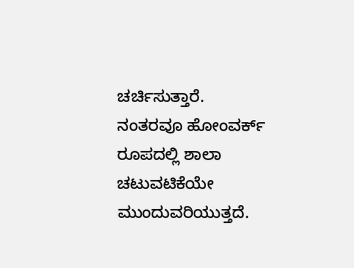ಚರ್ಚಿಸುತ್ತಾರೆ. ನಂತರವೂ ಹೋಂವರ್ಕ್ ರೂಪದಲ್ಲಿ ಶಾಲಾ ಚಟುವಟಿಕೆಯೇ ಮುಂದುವರಿಯುತ್ತದೆ.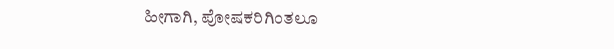ಹೀಗಾಗಿ, ಪೋಷಕರಿಗಿಂತಲೂ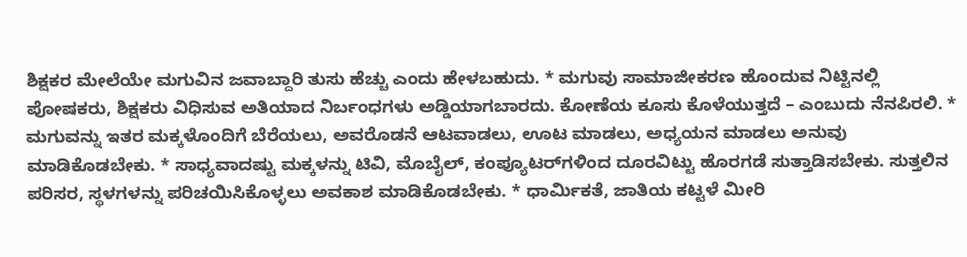ಶಿಕ್ಷಕರ ಮೇಲೆಯೇ ಮಗುವಿನ ಜವಾಬ್ದಾರಿ ತುಸು ಹೆಚ್ಚು ಎಂದು ಹೇಳಬಹುದು. * ಮಗುವು ಸಾಮಾಜೀಕರಣ ಹೊಂದುವ ನಿಟ್ಟಿನಲ್ಲಿ ಪೋಷಕರು, ಶಿಕ್ಷಕರು ವಿಧಿಸುವ ಅತಿಯಾದ ನಿರ್ಬಂಧಗಳು ಅಡ್ಡಿಯಾಗಬಾರದು. ಕೋಣೆಯ ಕೂಸು ಕೊಳೆಯುತ್ತದೆ – ಎಂಬುದು ನೆನಪಿರಲಿ. * ಮಗುವನ್ನು ಇತರ ಮಕ್ಕಳೊಂದಿಗೆ ಬೆರೆಯಲು, ಅವರೊಡನೆ ಆಟವಾಡಲು, ಊಟ ಮಾಡಲು, ಅಧ್ಯಯನ ಮಾಡಲು ಅನುವು ಮಾಡಿಕೊಡಬೇಕು. * ಸಾಧ್ಯವಾದಷ್ಟು ಮಕ್ಕಳನ್ನು ಟಿವಿ, ಮೊಬೈಲ್, ಕಂಪ್ಯೂಟರ್‌ಗಳಿಂದ ದೂರವಿಟ್ಟು ಹೊರಗಡೆ ಸುತ್ತಾಡಿಸಬೇಕು. ಸುತ್ತಲಿನ ಪರಿಸರ, ಸ್ಥಳಗಳನ್ನು ಪರಿಚಯಿಸಿಕೊಳ್ಳಲು ಅವಕಾಶ ಮಾಡಿಕೊಡಬೇಕು. * ಧಾರ್ಮಿಕತೆ, ಜಾತಿಯ ಕಟ್ಟಳೆ ಮೀರಿ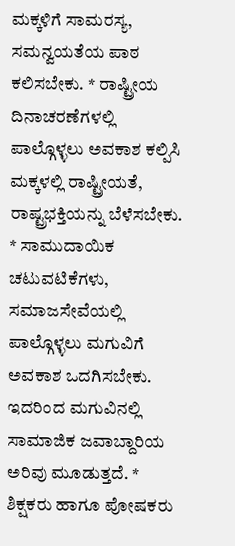ಮಕ್ಕಳಿಗೆ ಸಾಮರಸ್ಯ, ಸಮನ್ವಯತೆಯ ಪಾಠ ಕಲಿಸಬೇಕು. * ರಾಷ್ಟ್ರೀಯ ದಿನಾಚರಣೆಗಳಲ್ಲಿ ಪಾಲ್ಗೊಳ್ಳಲು ಅವಕಾಶ ಕಲ್ಪಿಸಿ ಮಕ್ಕಳಲ್ಲಿ ರಾಷ್ಟ್ರೀಯತೆ, ರಾಷ್ಟ್ರಭಕ್ತಿಯನ್ನು ಬೆಳೆಸಬೇಕು. * ಸಾಮುದಾಯಿಕ ಚಟುವಟಿಕೆಗಳು, ಸಮಾಜಸೇವೆಯಲ್ಲಿ ಪಾಲ್ಗೊಳ್ಳಲು ಮಗುವಿಗೆ ಅವಕಾಶ ಒದಗಿಸಬೇಕು. ಇದರಿಂದ ಮಗುವಿನಲ್ಲಿ ಸಾಮಾಜಿಕ ಜವಾಬ್ದಾರಿಯ ಅರಿವು ಮೂಡುತ್ತದೆ. * ಶಿಕ್ಷಕರು ಹಾಗೂ ಪೋಷಕರು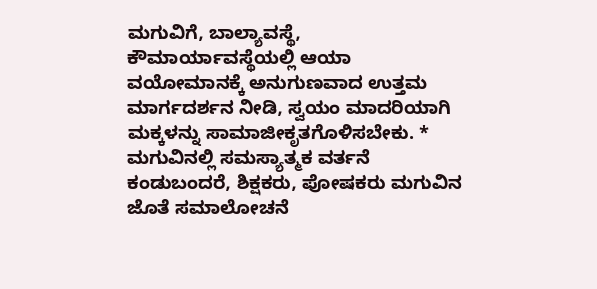ಮಗುವಿಗೆ, ಬಾಲ್ಯಾವಸ್ಥೆ, ಕೌಮಾರ್ಯಾವಸ್ಥೆಯಲ್ಲಿ ಆಯಾ ವಯೋಮಾನಕ್ಕೆ ಅನುಗುಣವಾದ ಉತ್ತಮ ಮಾರ್ಗದರ್ಶನ ನೀಡಿ, ಸ್ವಯಂ ಮಾದರಿಯಾಗಿ ಮಕ್ಕಳನ್ನು ಸಾಮಾಜೀಕೃತಗೊಳಿಸಬೇಕು. * ಮಗುವಿನಲ್ಲಿ ಸಮಸ್ಯಾತ್ಮಕ ವರ್ತನೆ ಕಂಡುಬಂದರೆ, ಶಿಕ್ಷಕರು, ಪೋಷಕರು ಮಗುವಿನ ಜೊತೆ ಸಮಾಲೋಚನೆ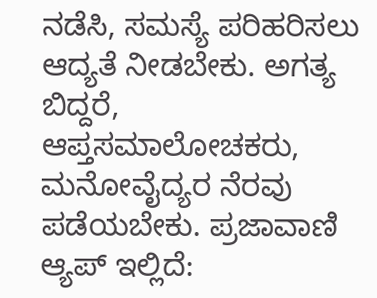ನಡೆಸಿ, ಸಮಸ್ಯೆ ಪರಿಹರಿಸಲು ಆದ್ಯತೆ ನೀಡಬೇಕು. ಅಗತ್ಯ ಬಿದ್ದರೆ, ಆಪ್ತಸಮಾಲೋಚಕರು, ಮನೋವೈದ್ಯರ ನೆರವು ಪಡೆಯಬೇಕು. ಪ್ರಜಾವಾಣಿ ಆ್ಯಪ್ ಇಲ್ಲಿದೆ: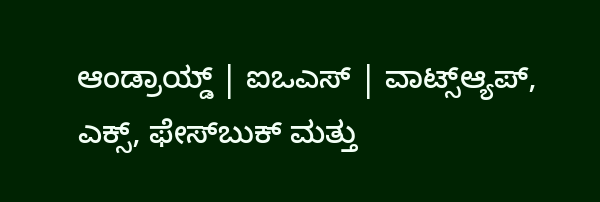ಆಂಡ್ರಾಯ್ಡ್ | ಐಒಎಸ್ | ವಾಟ್ಸ್ಆ್ಯಪ್, ಎಕ್ಸ್, ಫೇಸ್‌ಬುಕ್ ಮತ್ತು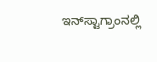ಇನ್‌ಸ್ಟಾಗ್ರಾಂನಲ್ಲಿ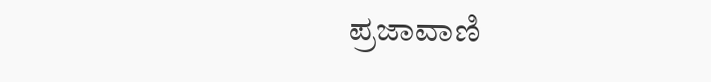ಪ್ರಜಾವಾಣಿ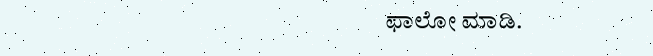ಫಾಲೋ ಮಾಡಿ.